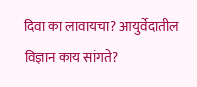दिवा का लावायचा? आयुर्वेदातील विज्ञान काय सांगते?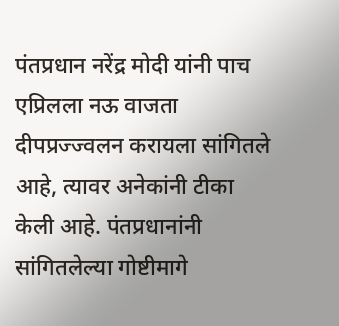पंतप्रधान नरेंद्र मोदी यांनी पाच एप्रिलला नऊ वाजता दीपप्रज्ज्वलन करायला सांगितले आहे, त्यावर अनेकांनी टीका केली आहे. पंतप्रधानांनी सांगितलेल्या गोष्टीमागे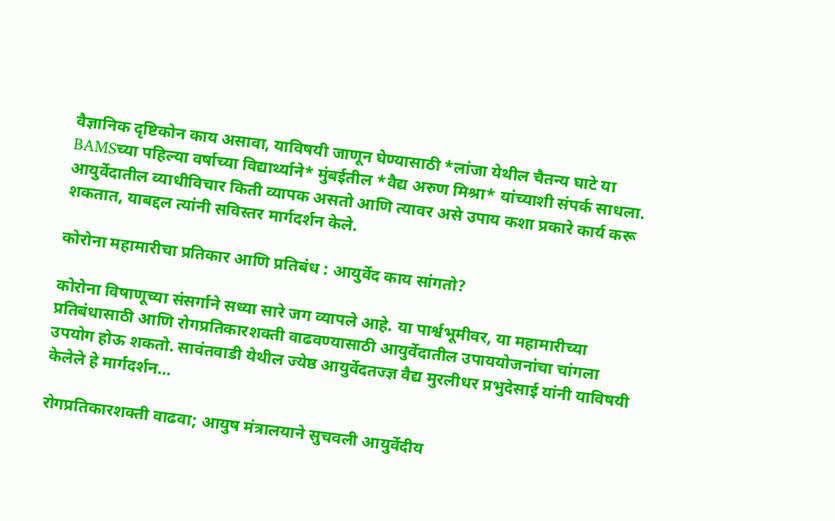वैज्ञानिक दृष्टिकोन काय असावा, याविषयी जाणून घेण्यासाठी *लांजा येथील चैतन्य घाटे या BAMSच्या पहिल्या वर्षाच्या विद्यार्थ्याने* मुंबईतील *वैद्य अरुण मिश्रा* यांच्याशी संपर्क साधला. आयुर्वेदातील व्याधीविचार किती व्यापक असतो आणि त्यावर असे उपाय कशा प्रकारे कार्य करू शकतात, याबद्दल त्यांनी सविस्तर मार्गदर्शन केले.

कोरोना महामारीचा प्रतिकार आणि प्रतिबंध : आयुर्वेद काय सांगतो?

कोरोना विषाणूच्या संसर्गाने सध्या सारे जग व्यापले आहे. या पार्श्वभूमीवर, या महामारीच्या प्रतिबंधासाठी आणि रोगप्रतिकारशक्ती वाढवण्यासाठी आयुर्वेदातील उपाययोजनांचा चांगला उपयोग होऊ शकतो. सावंतवाडी येथील ज्येष्ठ आयुर्वेदतज्ज्ञ वैद्य मुरलीधर प्रभुदेसाई यांनी याविषयी केलेले हे मार्गदर्शन…

रोगप्रतिकारशक्ती वाढवा; आयुष मंत्रालयाने सुचवली आयुर्वेदीय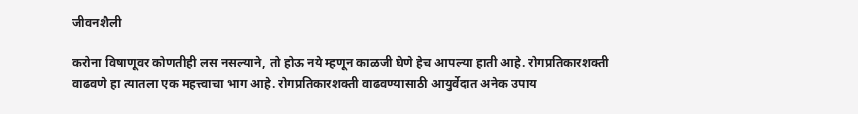जीवनशैली

करोना विषाणूवर कोणतीही लस नसल्याने, तो होऊ नये म्हणून काळजी घेणे हेच आपल्या हाती आहे. रोगप्रतिकारशक्ती वाढवणे हा त्यातला एक महत्त्वाचा भाग आहे. रोगप्रतिकारशक्ती वाढवण्यासाठी आयुर्वेदात अनेक उपाय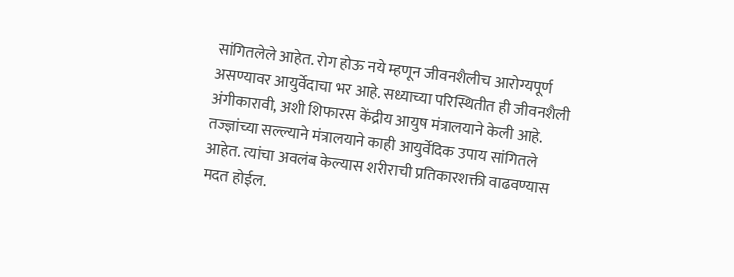सांगितलेले आहेत. रोग होऊ नये म्हणून जीवनशैलीच आरोग्यपूर्ण असण्यावर आयुर्वेदाचा भर आहे. सध्याच्या परिस्थितीत ही जीवनशैली अंगीकारावी, अशी शिफारस केंद्रीय आयुष मंत्रालयाने केली आहे. तज्ज्ञांच्या सल्ल्याने मंत्रालयाने काही आयुर्वेदिक उपाय सांगितले आहेत. त्यांचा अवलंब केल्यास शरीराची प्रतिकारशक्ती वाढवण्यास मदत होईल.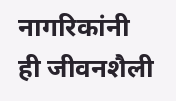नागरिकांनी ही जीवनशैली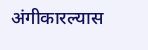अंगीकारल्यास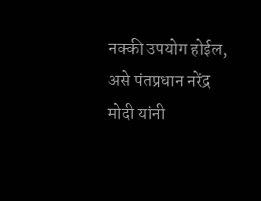नक्की उपयोग होईल, असे पंतप्रधान नरेंद्र मोदी यांनी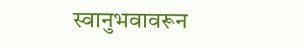स्वानुभवावरून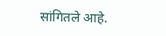सांगितले आहे.